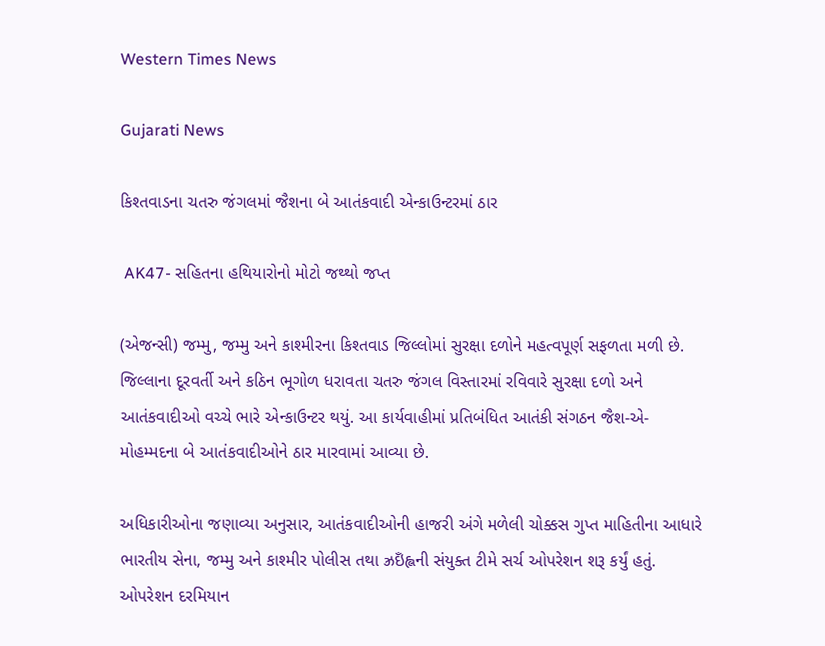Western Times News

Gujarati News

કિશ્તવાડના ચતરુ જંગલમાં જૈશના બે આતંકવાદી એન્કાઉન્ટરમાં ઠાર

 AK47- સહિતના હથિયારોનો મોટો જથ્થો જપ્ત

(એજન્સી) જમ્મુ, જમ્મુ અને કાશ્મીરના કિશ્તવાડ જિલ્લોમાં સુરક્ષા દળોને મહત્વપૂર્ણ સફળતા મળી છે. જિલ્લાના દૂરવર્તી અને કઠિન ભૂગોળ ધરાવતા ચતરુ જંગલ વિસ્તારમાં રવિવારે સુરક્ષા દળો અને આતંકવાદીઓ વચ્ચે ભારે એન્કાઉન્ટર થયું. આ કાર્યવાહીમાં પ્રતિબંધિત આતંકી સંગઠન જૈશ-એ-મોહમ્મદના બે આતંકવાદીઓને ઠાર મારવામાં આવ્યા છે.

અધિકારીઓના જણાવ્યા અનુસાર, આતંકવાદીઓની હાજરી અંગે મળેલી ચોક્કસ ગુપ્ત માહિતીના આધારે ભારતીય સેના, જમ્મુ અને કાશ્મીર પોલીસ તથા ઝ્રઇઁહ્લની સંયુક્ત ટીમે સર્ચ ઓપરેશન શરૂ કર્યું હતું. ઓપરેશન દરમિયાન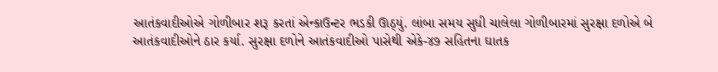આતંકવાદીઓએ ગોળીબાર શરૂ કરતાં એન્કાઉન્ટર ભડકી ઊઠ્યું. લાંબા સમય સુધી ચાલેલા ગોળીબારમાં સુરક્ષા દળોએ બે આતંકવાદીઓને ઠાર કર્યા. સુરક્ષા દળોને આતંકવાદીઓ પાસેથી એકે-૪૭ સહિતના ઘાતક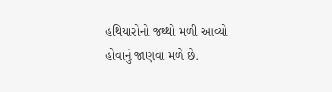હથિયારોનો જથ્થો મળી આવ્યો હોવાનું જાણવા મળે છે.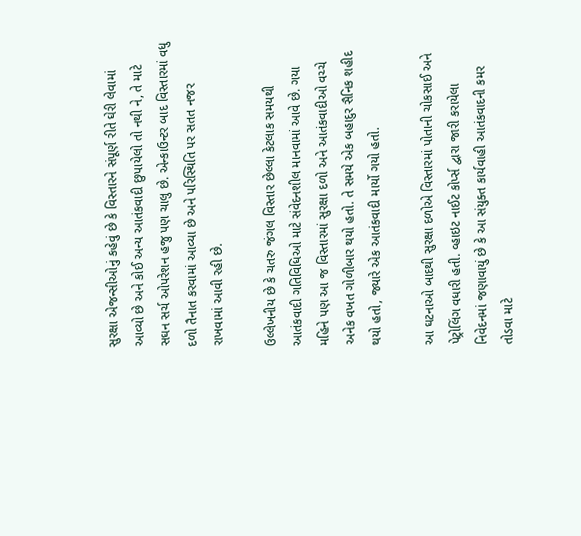સુરક્ષા એજન્સીઓનું કહેવું છે કે વિસ્તારને સંપૂર્ણ રીતે ઘેરી લેવામાં આવ્યો છે અને કોઈ અન્ય આતંકવાદી છુપાયેલો તો નથી ને, તે માટે સઘન સર્ચ ઓપરેશન હજુ પણ ચાલુ છે. એન્કાઉન્ટર બાદ વિસ્તારમાં વધુ દળો તૈનાત કરવામાં આવ્યા છે અને પરિસ્થિતિ પર સતત નજર રાખવામાં આવી રહી છે.

ઉલ્લેખનીય છે કે ચતરુ જંગલ વિસ્તાર છેલ્લા કેટલાક સમયથી આતંકવાદી ગતિવિધિઓ માટે સંવેદનશીલ માનવામાં આવે છે. ગયા મહિને પણ આ જ વિસ્તારમાં સુરક્ષા દળો અને આતંકવાદીઓ વચ્ચે અનેક વખત ગોળીબાર થયો હતો. તે સમયે એક બહાદુર સૈનિક શહીદ થયો હતો, જ્યારે એક આતંકવાદી માર્યો ગયો હતો.

આ ઘટનાઓ બાદથી સુરક્ષા દળોએ વિસ્તારમાં પોતાની ચોકસાઈ અને પેટ્રોલિંગ વધારી હતી. વ્હાઇટ નાઈટ કોર્પ્સ દ્વારા જારી કરાયેલા નિવેદનમાં જણાવાયું છે કે આ સંયુક્ત કાર્યવાહી આતંકવાદની કમર તોડવા માટે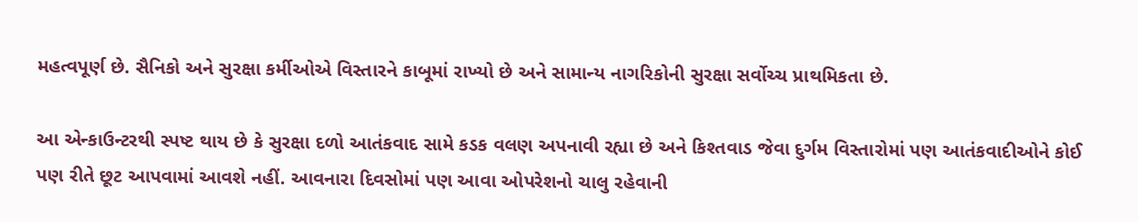મહત્વપૂર્ણ છે. સૈનિકો અને સુરક્ષા કર્મીઓએ વિસ્તારને કાબૂમાં રાખ્યો છે અને સામાન્ય નાગરિકોની સુરક્ષા સર્વોચ્ચ પ્રાથમિકતા છે.

આ એન્કાઉન્ટરથી સ્પષ્ટ થાય છે કે સુરક્ષા દળો આતંકવાદ સામે કડક વલણ અપનાવી રહ્યા છે અને કિશ્તવાડ જેવા દુર્ગમ વિસ્તારોમાં પણ આતંકવાદીઓને કોઈ પણ રીતે છૂટ આપવામાં આવશે નહીં. આવનારા દિવસોમાં પણ આવા ઓપરેશનો ચાલુ રહેવાની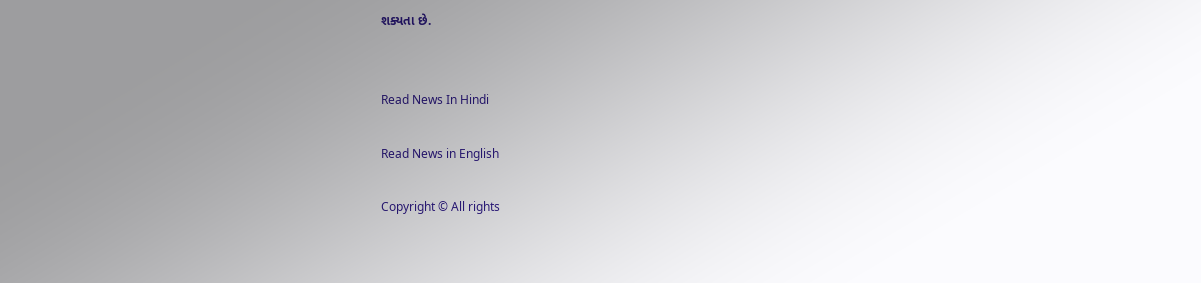શક્યતા છે.


Read News In Hindi

Read News in English

Copyright © All rights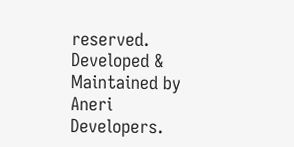reserved. Developed & Maintained by Aneri Developers.